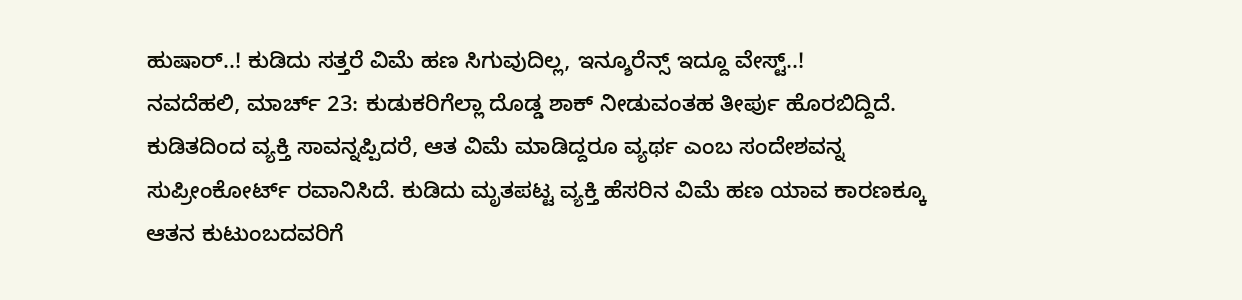ಹುಷಾರ್..! ಕುಡಿದು ಸತ್ತರೆ ವಿಮೆ ಹಣ ಸಿಗುವುದಿಲ್ಲ, ಇನ್ಶೂರೆನ್ಸ್ ಇದ್ದೂ ವೇಸ್ಟ್..!
ನವದೆಹಲಿ, ಮಾರ್ಚ್ 23: ಕುಡುಕರಿಗೆಲ್ಲಾ ದೊಡ್ಡ ಶಾಕ್ ನೀಡುವಂತಹ ತೀರ್ಪು ಹೊರಬಿದ್ದಿದೆ. ಕುಡಿತದಿಂದ ವ್ಯಕ್ತಿ ಸಾವನ್ನಪ್ಪಿದರೆ, ಆತ ವಿಮೆ ಮಾಡಿದ್ದರೂ ವ್ಯರ್ಥ ಎಂಬ ಸಂದೇಶವನ್ನ ಸುಪ್ರೀಂಕೋರ್ಟ್ ರವಾನಿಸಿದೆ. ಕುಡಿದು ಮೃತಪಟ್ಟ ವ್ಯಕ್ತಿ ಹೆಸರಿನ ವಿಮೆ ಹಣ ಯಾವ ಕಾರಣಕ್ಕೂ ಆತನ ಕುಟುಂಬದವರಿಗೆ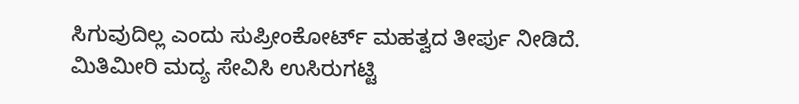ಸಿಗುವುದಿಲ್ಲ ಎಂದು ಸುಪ್ರೀಂಕೋರ್ಟ್ ಮಹತ್ವದ ತೀರ್ಪು ನೀಡಿದೆ.
ಮಿತಿಮೀರಿ ಮದ್ಯ ಸೇವಿಸಿ ಉಸಿರುಗಟ್ಟಿ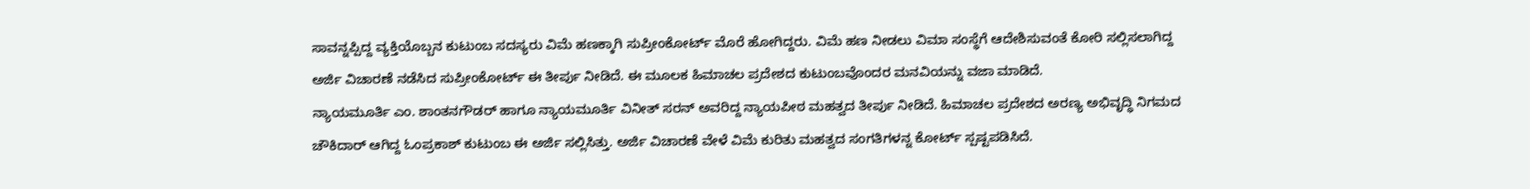ಸಾವನ್ನಪ್ಪಿದ್ದ ವ್ಯಕ್ತಿಯೊಬ್ಬನ ಕುಟುಂಬ ಸದಸ್ಯರು ವಿಮೆ ಹಣಕ್ಕಾಗಿ ಸುಪ್ರೀಂಕೋರ್ಟ್ ಮೊರೆ ಹೋಗಿದ್ದರು. ವಿಮೆ ಹಣ ನೀಡಲು ವಿಮಾ ಸಂಸ್ಥೆಗೆ ಆದೇಶಿಸುವಂತೆ ಕೋರಿ ಸಲ್ಲಿಸಲಾಗಿದ್ದ ಅರ್ಜಿ ವಿಚಾರಣೆ ನಡೆಸಿದ ಸುಪ್ರೀಂಕೋರ್ಟ್ ಈ ತೀರ್ಪು ನೀಡಿದೆ. ಈ ಮೂಲಕ ಹಿಮಾಚಲ ಪ್ರದೇಶದ ಕುಟುಂಬವೊಂದರ ಮನವಿಯನ್ನು ವಜಾ ಮಾಡಿದೆ.
ನ್ಯಾಯಮೂರ್ತಿ ಎಂ. ಶಾಂತನಗೌಡರ್ ಹಾಗೂ ನ್ಯಾಯಮೂರ್ತಿ ವಿನೀತ್ ಸರನ್ ಅವರಿದ್ದ ನ್ಯಾಯಪೀಠ ಮಹತ್ವದ ತೀರ್ಪು ನೀಡಿದೆ. ಹಿಮಾಚಲ ಪ್ರದೇಶದ ಅರಣ್ಯ ಅಭಿವೃದ್ಧಿ ನಿಗಮದ ಚೌಕಿದಾರ್ ಆಗಿದ್ದ ಓಂಪ್ರಕಾಶ್ ಕುಟುಂಬ ಈ ಅರ್ಜಿ ಸಲ್ಲಿಸಿತ್ತು. ಅರ್ಜಿ ವಿಚಾರಣೆ ವೇಳೆ ವಿಮೆ ಕುರಿತು ಮಹತ್ವದ ಸಂಗತಿಗಳನ್ನ ಕೋರ್ಟ್ ಸ್ಪಷ್ಟಪಡಿಸಿದೆ.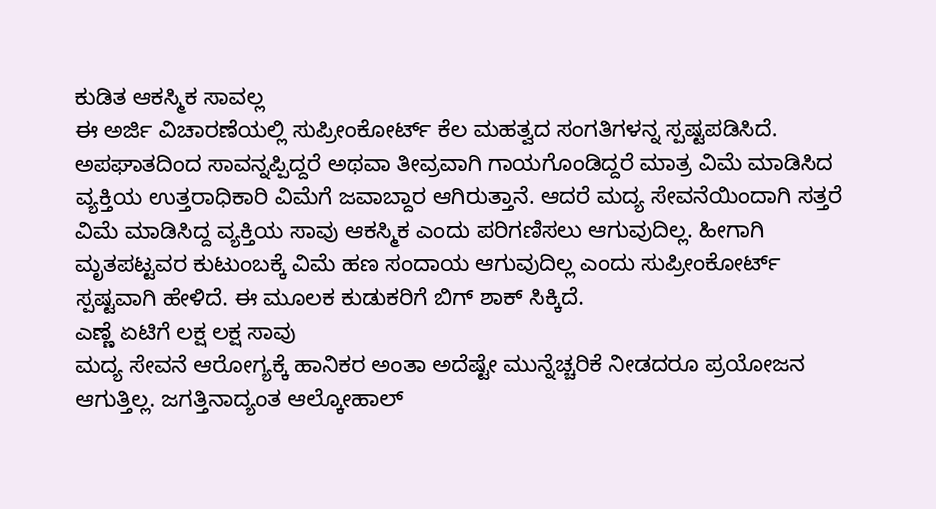ಕುಡಿತ ಆಕಸ್ಮಿಕ ಸಾವಲ್ಲ
ಈ ಅರ್ಜಿ ವಿಚಾರಣೆಯಲ್ಲಿ ಸುಪ್ರೀಂಕೋರ್ಟ್ ಕೆಲ ಮಹತ್ವದ ಸಂಗತಿಗಳನ್ನ ಸ್ಪಷ್ಟಪಡಿಸಿದೆ. ಅಪಘಾತದಿಂದ ಸಾವನ್ನಪ್ಪಿದ್ದರೆ ಅಥವಾ ತೀವ್ರವಾಗಿ ಗಾಯಗೊಂಡಿದ್ದರೆ ಮಾತ್ರ ವಿಮೆ ಮಾಡಿಸಿದ ವ್ಯಕ್ತಿಯ ಉತ್ತರಾಧಿಕಾರಿ ವಿಮೆಗೆ ಜವಾಬ್ದಾರ ಆಗಿರುತ್ತಾನೆ. ಆದರೆ ಮದ್ಯ ಸೇವನೆಯಿಂದಾಗಿ ಸತ್ತರೆ ವಿಮೆ ಮಾಡಿಸಿದ್ದ ವ್ಯಕ್ತಿಯ ಸಾವು ಆಕಸ್ಮಿಕ ಎಂದು ಪರಿಗಣಿಸಲು ಆಗುವುದಿಲ್ಲ. ಹೀಗಾಗಿ ಮೃತಪಟ್ಟವರ ಕುಟುಂಬಕ್ಕೆ ವಿಮೆ ಹಣ ಸಂದಾಯ ಆಗುವುದಿಲ್ಲ ಎಂದು ಸುಪ್ರೀಂಕೋರ್ಟ್ ಸ್ಪಷ್ಟವಾಗಿ ಹೇಳಿದೆ. ಈ ಮೂಲಕ ಕುಡುಕರಿಗೆ ಬಿಗ್ ಶಾಕ್ ಸಿಕ್ಕಿದೆ.
ಎಣ್ಣೆ ಏಟಿಗೆ ಲಕ್ಷ ಲಕ್ಷ ಸಾವು
ಮದ್ಯ ಸೇವನೆ ಆರೋಗ್ಯಕ್ಕೆ ಹಾನಿಕರ ಅಂತಾ ಅದೆಷ್ಟೇ ಮುನ್ನೆಚ್ಚರಿಕೆ ನೀಡದರೂ ಪ್ರಯೋಜನ ಆಗುತ್ತಿಲ್ಲ. ಜಗತ್ತಿನಾದ್ಯಂತ ಆಲ್ಕೋಹಾಲ್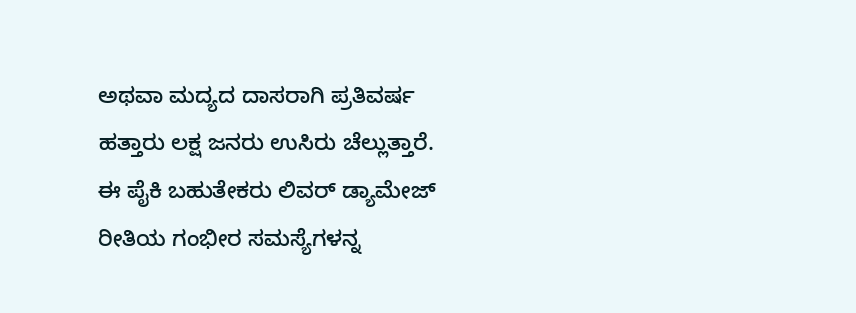ಅಥವಾ ಮದ್ಯದ ದಾಸರಾಗಿ ಪ್ರತಿವರ್ಷ ಹತ್ತಾರು ಲಕ್ಷ ಜನರು ಉಸಿರು ಚೆಲ್ಲುತ್ತಾರೆ. ಈ ಪೈಕಿ ಬಹುತೇಕರು ಲಿವರ್ ಡ್ಯಾಮೇಜ್ ರೀತಿಯ ಗಂಭೀರ ಸಮಸ್ಯೆಗಳನ್ನ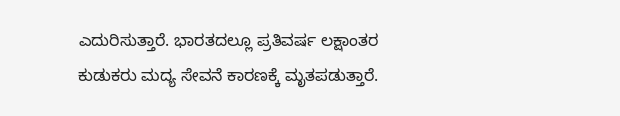ಎದುರಿಸುತ್ತಾರೆ. ಭಾರತದಲ್ಲೂ ಪ್ರತಿವರ್ಷ ಲಕ್ಷಾಂತರ ಕುಡುಕರು ಮದ್ಯ ಸೇವನೆ ಕಾರಣಕ್ಕೆ ಮೃತಪಡುತ್ತಾರೆ.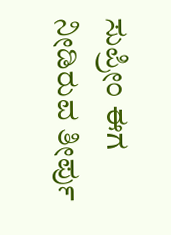ಸುಪ್ರೀಂ ಈಗ ನೀಡಿರುವ ತೀರ್ಪು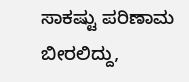ಸಾಕಷ್ಟು ಪರಿಣಾಮ ಬೀರಲಿದ್ದು,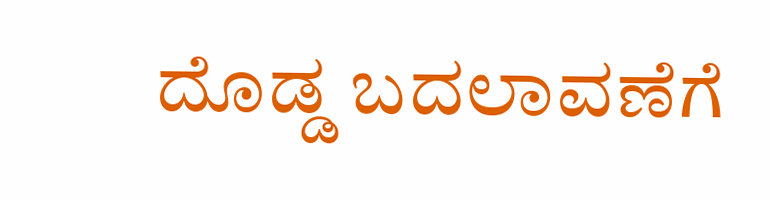ದೊಡ್ಡ ಬದಲಾವಣೆಗೆ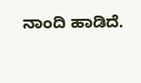ನಾಂದಿ ಹಾಡಿದೆ.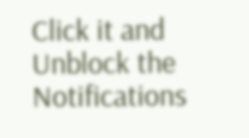Click it and Unblock the Notifications